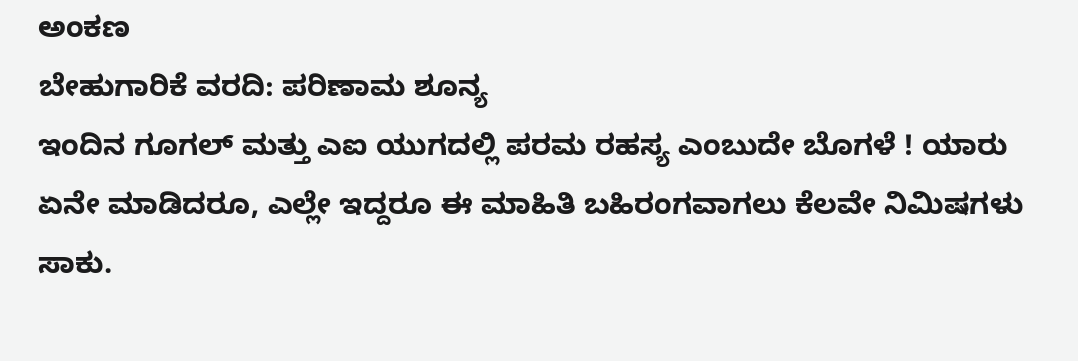ಅಂಕಣ
ಬೇಹುಗಾರಿಕೆ ವರದಿ: ಪರಿಣಾಮ ಶೂನ್ಯ
ಇಂದಿನ ಗೂಗಲ್ ಮತ್ತು ಎಐ ಯುಗದಲ್ಲಿ ಪರಮ ರಹಸ್ಯ ಎಂಬುದೇ ಬೊಗಳೆ ! ಯಾರು ಏನೇ ಮಾಡಿದರೂ, ಎಲ್ಲೇ ಇದ್ದರೂ ಈ ಮಾಹಿತಿ ಬಹಿರಂಗವಾಗಲು ಕೆಲವೇ ನಿಮಿಷಗಳು ಸಾಕು.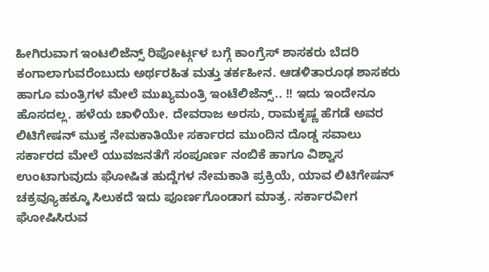ಹೀಗಿರುವಾಗ ಇಂಟಲಿಜೆನ್ಸ್ ರಿಪೋರ್ಟ್ಗಳ ಬಗ್ಗೆ ಕಾಂಗ್ರೆಸ್ ಶಾಸಕರು ಬೆದರಿ ಕಂಗಾಲಾಗುವರೆಂಬುದು ಅರ್ಥರಹಿತ ಮತ್ತು ತರ್ಕಹೀನ. ಆಡಳಿತಾರೂಢ ಶಾಸಕರು ಹಾಗೂ ಮಂತ್ರಿಗಳ ಮೇಲೆ ಮುಖ್ಯಮಂತ್ರಿ ಇಂಟೆಲಿಜೆನ್ಸ್.. !! ಇದು ಇಂದೇನೂ ಹೊಸದಲ್ಲ. ಹಳೆಯ ಚಾಳಿಯೇ. ದೇವರಾಜ ಅರಸು, ರಾಮಕೃಷ್ಣ ಹೆಗಡೆ ಅವರ
ಲಿಟಿಗೇಷನ್ ಮುಕ್ತ ನೇಮಕಾತಿಯೇ ಸರ್ಕಾರದ ಮುಂದಿನ ದೊಡ್ಡ ಸವಾಲು
ಸರ್ಕಾರದ ಮೇಲೆ ಯುವಜನತೆಗೆ ಸಂಪೂರ್ಣ ನಂಬಿಕೆ ಹಾಗೂ ವಿಶ್ವಾಸ ಉಂಟಾಗುವುದು ಘೋಷಿತ ಹುದ್ದೆಗಳ ನೇಮಕಾತಿ ಪ್ರಕ್ರಿಯೆ, ಯಾವ ಲಿಟಿಗೇಷನ್ ಚಕ್ರವ್ಯೂಹಕ್ಕೂ ಸಿಲುಕದೆ ಇದು ಪೂರ್ಣಗೊಂಡಾಗ ಮಾತ್ರ. ಸರ್ಕಾರವೀಗ ಘೋಷಿಸಿರುವ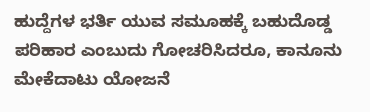ಹುದ್ದೆಗಳ ಭರ್ತಿ ಯುವ ಸಮೂಹಕ್ಕೆ ಬಹುದೊಡ್ಡ ಪರಿಹಾರ ಎಂಬುದು ಗೋಚರಿಸಿದರೂ, ಕಾನೂನು
ಮೇಕೆದಾಟು ಯೋಜನೆ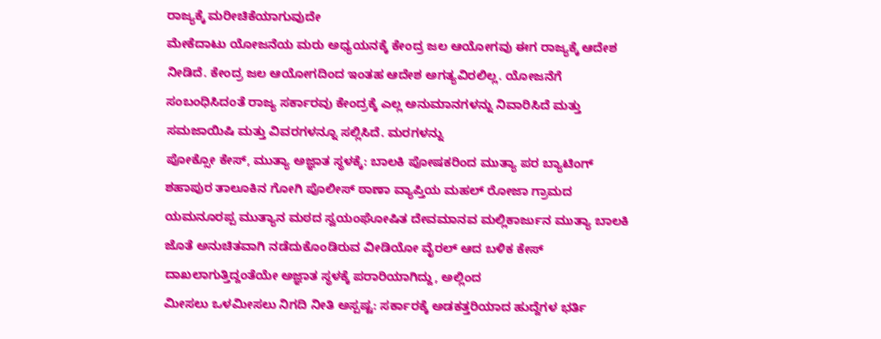ರಾಜ್ಯಕ್ಕೆ ಮರೀಚಿಕೆಯಾಗುವುದೇ
ಮೇಕೆದಾಟು ಯೋಜನೆಯ ಮರು ಅಧ್ಯಯನಕ್ಕೆ ಕೇಂದ್ರ ಜಲ ಆಯೋಗವು ಈಗ ರಾಜ್ಯಕ್ಕೆ ಆದೇಶ ನೀಡಿದೆ. ಕೇಂದ್ರ ಜಲ ಆಯೋಗದಿಂದ ಇಂತಹ ಆದೇಶ ಅಗತ್ಯವಿರಲಿಲ್ಲ. ಯೋಜನೆಗೆ ಸಂಬಂಧಿಸಿದಂತೆ ರಾಜ್ಯ ಸರ್ಕಾರವು ಕೇಂದ್ರಕ್ಕೆ ಎಲ್ಲ ಅನುಮಾನಗಳನ್ನು ನಿವಾರಿಸಿದೆ ಮತ್ತು ಸಮಜಾಯಿಷಿ ಮತ್ತು ವಿವರಗಳನ್ನೂ ಸಲ್ಲಿಸಿದೆ. ಮರಗಳನ್ನು
ಪೋಕ್ಸೋ ಕೇಸ್, ಮುತ್ಯಾ ಅಜ್ಞಾತ ಸ್ಥಳಕ್ಕೆ: ಬಾಲಕಿ ಪೋಷಕರಿಂದ ಮುತ್ಯಾ ಪರ ಬ್ಯಾಟಿಂಗ್
ಶಹಾಪುರ ತಾಲೂಕಿನ ಗೋಗಿ ಪೊಲೀಸ್ ಠಾಣಾ ವ್ಯಾಪ್ತಿಯ ಮಹಲ್ ರೋಜಾ ಗ್ರಾಮದ ಯಮನೂರಪ್ಪ ಮುತ್ಯಾನ ಮಠದ ಸ್ವಯಂಘೋಷಿತ ದೇವಮಾನವ ಮಲ್ಲಿಕಾರ್ಜುನ ಮುತ್ಯಾ ಬಾಲಕಿ ಜೊತೆ ಅನುಚಿತವಾಗಿ ನಡೆದುಕೊಂಡಿರುವ ವೀಡಿಯೋ ವೈರಲ್ ಆದ ಬಳಿಕ ಕೇಸ್ ದಾಖಲಾಗುತ್ತಿದ್ದಂತೆಯೇ ಅಜ್ಞಾತ ಸ್ಥಳಕ್ಕೆ ಪರಾರಿಯಾಗಿದ್ದು, ಅಲ್ಲಿಂದ
ಮೀಸಲು ಒಳಮೀಸಲು ನಿಗದಿ ನೀತಿ ಅಸ್ಪಷ್ಟ: ಸರ್ಕಾರಕ್ಕೆ ಅಡಕತ್ತರಿಯಾದ ಹುದ್ದೆಗಳ ಭರ್ತಿ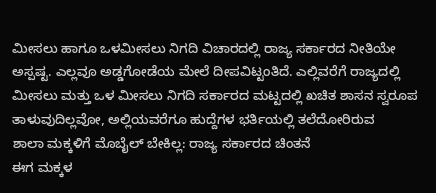ಮೀಸಲು ಹಾಗೂ ಒಳಮೀಸಲು ನಿಗದಿ ವಿಚಾರದಲ್ಲಿ ರಾಜ್ಯ ಸರ್ಕಾರದ ನೀತಿಯೇ ಅಸ್ಪಷ್ಟ. ಎಲ್ಲವೂ ಅಡ್ಡಗೋಡೆಯ ಮೇಲೆ ದೀಪವಿಟ್ಟಂತಿದೆ. ಎಲ್ಲಿವರೆಗೆ ರಾಜ್ಯದಲ್ಲಿ ಮೀಸಲು ಮತ್ತು ಒಳ ಮೀಸಲು ನಿಗದಿ ಸರ್ಕಾರದ ಮಟ್ಟದಲ್ಲಿ ಖಚಿತ ಶಾಸನ ಸ್ವರೂಪ ತಾಳುವುದಿಲ್ಲವೋ, ಅಲ್ಲಿಯವರೆಗೂ ಹುದ್ದೆಗಳ ಭರ್ತಿಯಲ್ಲಿ ತಲೆದೋರಿರುವ
ಶಾಲಾ ಮಕ್ಕಳಿಗೆ ಮೊಬೈಲ್ ಬೇಕಿಲ್ಲ: ರಾಜ್ಯ ಸರ್ಕಾರದ ಚಿಂತನೆ
ಈಗ ಮಕ್ಕಳ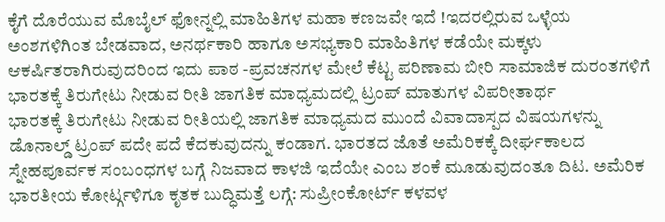ಕೈಗೆ ದೊರೆಯುವ ಮೊಬೈಲ್ ಫೋನ್ನಲ್ಲಿ ಮಾಹಿತಿಗಳ ಮಹಾ ಕಣಜವೇ ಇದೆ !ಇದರಲ್ಲಿರುವ ಒಳ್ಳೆಯ ಅಂಶಗಳಿಗಿಂತ ಬೇಡವಾದ, ಅನರ್ಥಕಾರಿ ಹಾಗೂ ಅಸಭ್ಯಕಾರಿ ಮಾಹಿತಿಗಳ ಕಡೆಯೇ ಮಕ್ಕಳು ಆಕರ್ಷಿತರಾಗಿರುವುದರಿಂದ ಇದು ಪಾಠ -ಪ್ರವಚನಗಳ ಮೇಲೆ ಕೆಟ್ಟ ಪರಿಣಾಮ ಬೀರಿ ಸಾಮಾಜಿಕ ದುರಂತಗಳಿಗೆ
ಭಾರತಕ್ಕೆ ತಿರುಗೇಟು ನೀಡುವ ರೀತಿ ಜಾಗತಿಕ ಮಾಧ್ಯಮದಲ್ಲಿ ಟ್ರಂಪ್ ಮಾತುಗಳ ವಿಪರೀತಾರ್ಥ
ಭಾರತಕ್ಕೆ ತಿರುಗೇಟು ನೀಡುವ ರೀತಿಯಲ್ಲಿ ಜಾಗತಿಕ ಮಾಧ್ಯಮದ ಮುಂದೆ ವಿವಾದಾಸ್ಪದ ವಿಷಯಗಳನ್ನು ಡೊನಾಲ್ಡ್ ಟ್ರಂಪ್ ಪದೇ ಪದೆ ಕೆದಕುವುದನ್ನು ಕಂಡಾಗ. ಭಾರತದ ಜೊತೆ ಅಮೆರಿಕಕ್ಕೆ ದೀರ್ಘಕಾಲದ ಸ್ನೇಹಪೂರ್ವಕ ಸಂಬಂಧಗಳ ಬಗ್ಗೆ ನಿಜವಾದ ಕಾಳಜಿ ಇದೆಯೇ ಎಂಬ ಶಂಕೆ ಮೂಡುವುದಂತೂ ದಿಟ. ಅಮೆರಿಕ
ಭಾರತೀಯ ಕೋರ್ಟ್ಗಳಿಗೂ ಕೃತಕ ಬುದ್ಧಿಮತ್ತೆ ಲಗ್ಗೆ: ಸುಪ್ರೀಂಕೋರ್ಟ್ ಕಳವಳ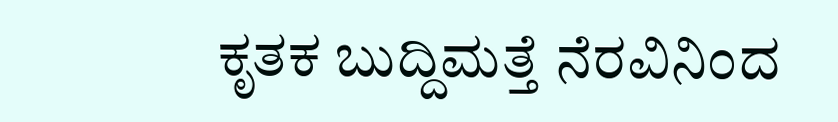ಕೃತಕ ಬುದ್ದಿಮತ್ತೆ ನೆರವಿನಿಂದ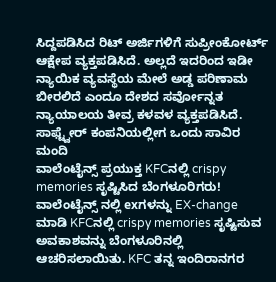ಸಿದ್ದಪಡಿಸಿದ ರಿಟ್ ಅರ್ಜಿಗಳಿಗೆ ಸುಪ್ರೀಂಕೋರ್ಟ್ ಆಕ್ಷೇಪ ವ್ಯಕ್ತಪಡಿಸಿದೆ. ಅಲ್ಲದೆ ಇದರಿಂದ ಇಡೀ ನ್ಯಾಯಿಕ ವ್ಯವಸ್ಥೆಯ ಮೇಲೆ ಅಡ್ಡ ಪರಿಣಾಮ ಬೀರಲಿದೆ ಎಂದೂ ದೇಶದ ಸರ್ವೋನ್ನತ ನ್ಯಾಯಾಲಯ ತೀವ್ರ ಕಳವಳ ವ್ಯಕ್ತಪಡಿಸಿದೆ. ಸಾಫ್ಟ್ವೇರ್ ಕಂಪನಿಯಲ್ಲೀಗ ಒಂದು ಸಾವಿರ ಮಂದಿ
ವಾಲೆಂಟೈನ್ಸ್ ಪ್ರಯುಕ್ತ KFCನಲ್ಲಿ crispy memories ಸೃಷ್ಟಿಸಿದ ಬೆಂಗಳೂರಿಗರು!
ವಾಲೆಂಟೈನ್ಸ್ ನಲ್ಲಿ exಗಳನ್ನು EX-change ಮಾಡಿ KFCನಲ್ಲಿ crispy memories ಸೃಷ್ಟಿಸುವ ಅವಕಾಶವನ್ನು ಬೆಂಗಳೂರಿನಲ್ಲಿ ಆಚರಿಸಲಾಯಿತು. KFC ತನ್ನ ಇಂದಿರಾನಗರ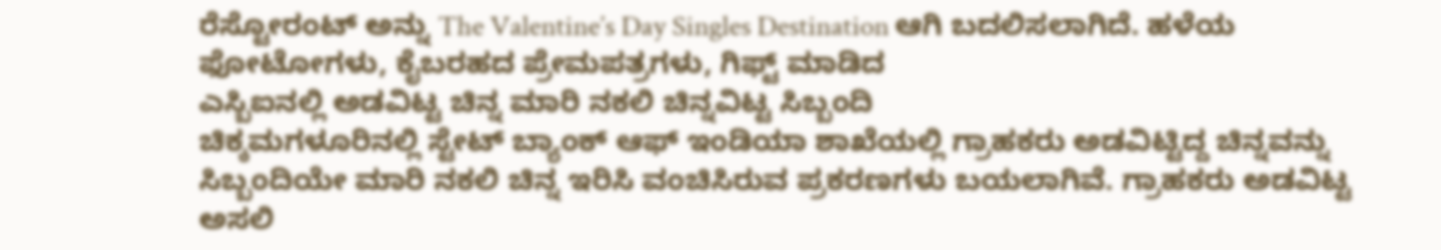ರೆಸ್ಟೋರಂಟ್ ಅನ್ನು The Valentine’s Day Singles Destination ಆಗಿ ಬದಲಿಸಲಾಗಿದೆ. ಹಳೆಯ ಫೋಟೋಗಳು, ಕೈಬರಹದ ಪ್ರೇಮಪತ್ರಗಳು, ಗಿಫ್ಟ್ ಮಾಡಿದ
ಎಸ್ಬಿಐನಲ್ಲಿ ಅಡವಿಟ್ಟ ಚಿನ್ನ ಮಾರಿ ನಕಲಿ ಚಿನ್ನವಿಟ್ಟ ಸಿಬ್ಬಂದಿ
ಚಿಕ್ಕಮಗಳೂರಿನಲ್ಲಿ ಸ್ಟೇಟ್ ಬ್ಯಾಂಕ್ ಆಫ್ ಇಂಡಿಯಾ ಶಾಖೆಯಲ್ಲಿ ಗ್ರಾಹಕರು ಅಡವಿಟ್ಟಿದ್ದ ಚಿನ್ನವನ್ನು ಸಿಬ್ಬಂದಿಯೇ ಮಾರಿ ನಕಲಿ ಚಿನ್ನ ಇರಿಸಿ ವಂಚಿಸಿರುವ ಪ್ರಕರಣಗಳು ಬಯಲಾಗಿವೆ. ಗ್ರಾಹಕರು ಅಡವಿಟ್ಟ ಅಸಲಿ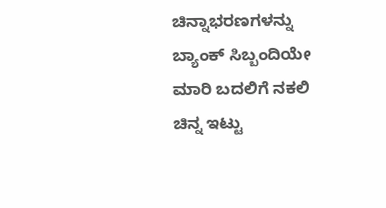ಚಿನ್ನಾಭರಣಗಳನ್ನು ಬ್ಯಾಂಕ್ ಸಿಬ್ಬಂದಿಯೇ ಮಾರಿ ಬದಲಿಗೆ ನಕಲಿ ಚಿನ್ನ ಇಟ್ಟು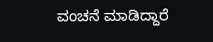ವಂಚನೆ ಮಾಡಿದ್ದಾರೆ